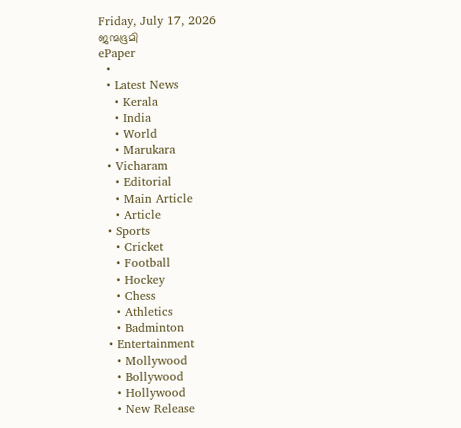Friday, July 17, 2026
ജന്മഭൂമി
ePaper
  •
  • Latest News
    • Kerala
    • India
    • World
    • Marukara
  • Vicharam
    • Editorial
    • Main Article
    • Article
  • Sports
    • Cricket
    • Football
    • Hockey
    • Chess
    • Athletics
    • Badminton
  • Entertainment
    • Mollywood
    • Bollywood
    • Hollywood
    • New Release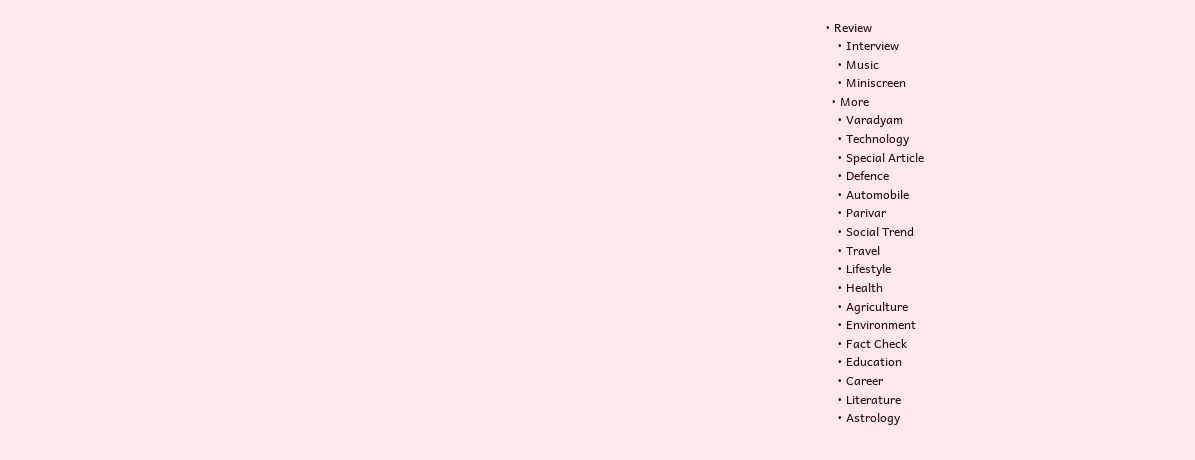• Review
    • Interview
    • Music
    • Miniscreen
  • More
    • Varadyam
    • Technology
    • Special Article
    • Defence
    • Automobile
    • Parivar
    • Social Trend
    • Travel
    • Lifestyle
    • Health
    • Agriculture
    • Environment
    • Fact Check
    • Education
    • Career
    • Literature
    • Astrology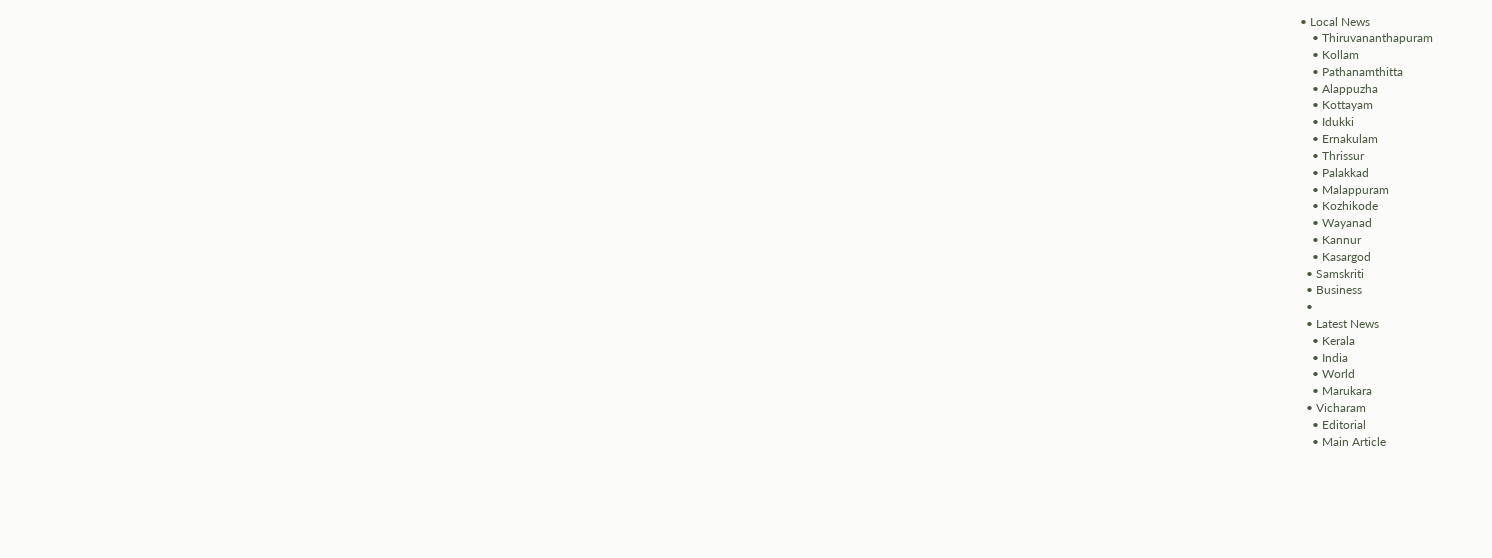• Local News
    • Thiruvananthapuram
    • Kollam
    • Pathanamthitta
    • Alappuzha
    • Kottayam
    • Idukki
    • Ernakulam
    • Thrissur
    • Palakkad
    • Malappuram
    • Kozhikode
    • Wayanad
    • Kannur
    • Kasargod
  • Samskriti
  • Business
  •
  • Latest News
    • Kerala
    • India
    • World
    • Marukara
  • Vicharam
    • Editorial
    • Main Article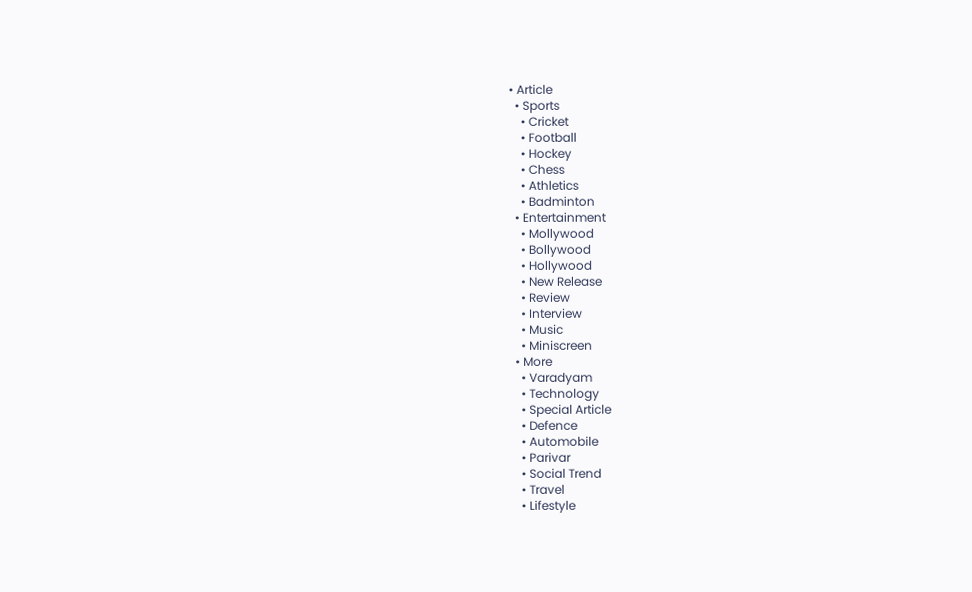• Article
  • Sports
    • Cricket
    • Football
    • Hockey
    • Chess
    • Athletics
    • Badminton
  • Entertainment
    • Mollywood
    • Bollywood
    • Hollywood
    • New Release
    • Review
    • Interview
    • Music
    • Miniscreen
  • More
    • Varadyam
    • Technology
    • Special Article
    • Defence
    • Automobile
    • Parivar
    • Social Trend
    • Travel
    • Lifestyle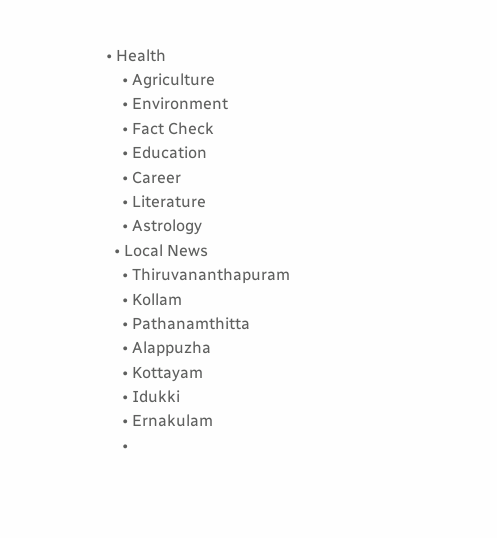• Health
    • Agriculture
    • Environment
    • Fact Check
    • Education
    • Career
    • Literature
    • Astrology
  • Local News
    • Thiruvananthapuram
    • Kollam
    • Pathanamthitta
    • Alappuzha
    • Kottayam
    • Idukki
    • Ernakulam
    •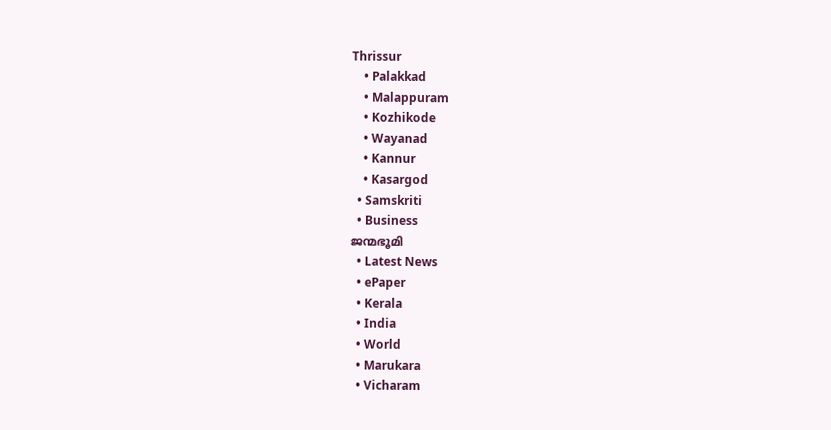Thrissur
    • Palakkad
    • Malappuram
    • Kozhikode
    • Wayanad
    • Kannur
    • Kasargod
  • Samskriti
  • Business
ജന്മഭൂമി
  • Latest News
  • ePaper
  • Kerala
  • India
  • World
  • Marukara
  • Vicharam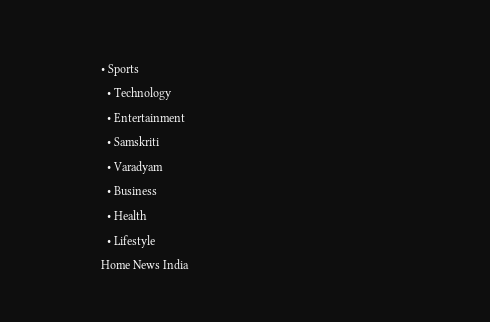• Sports
  • Technology
  • Entertainment
  • Samskriti
  • Varadyam
  • Business
  • Health
  • Lifestyle
Home News India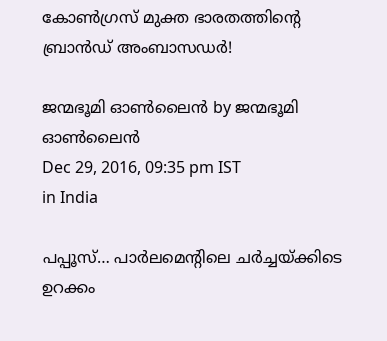കോണ്‍ഗ്രസ് മുക്ത ഭാരതത്തിന്റെ ബ്രാന്‍ഡ് അംബാസഡര്‍!

ജന്മഭൂമി ഓണ്‍ലൈന്‍ by ജന്മഭൂമി ഓണ്‍ലൈന്‍
Dec 29, 2016, 09:35 pm IST
in India

പപ്പൂസ്… പാര്‍ലമെന്റിലെ ചര്‍ച്ചയ്‌ക്കിടെ ഉറക്കം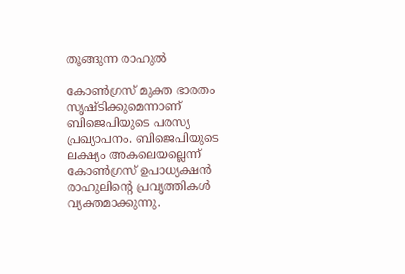തൂങ്ങുന്ന രാഹുല്‍

കോണ്‍ഗ്രസ് മുക്ത ഭാരതം സൃഷ്ടിക്കുമെന്നാണ് ബിജെപിയുടെ പരസ്യ പ്രഖ്യാപനം. ബിജെപിയുടെ ലക്ഷ്യം അകലെയല്ലെന്ന് കോണ്‍ഗ്രസ് ഉപാധ്യക്ഷന്‍ രാഹുലിന്റെ പ്രവൃത്തികള്‍ വ്യക്തമാക്കുന്നു.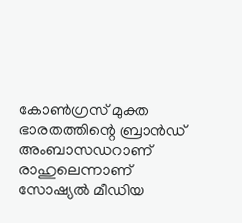കോണ്‍ഗ്രസ് മുക്ത ഭാരതത്തിന്റെ ബ്രാന്‍ഡ് അംബാസഡറാണ് രാഹുലെന്നാണ് സോഷ്യല്‍ മീഡിയ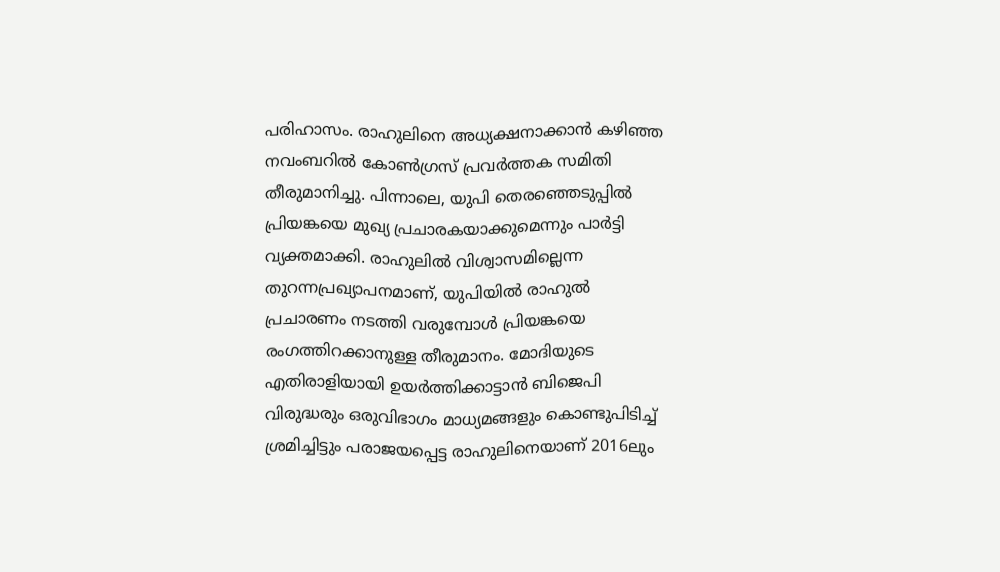പരിഹാസം. രാഹുലിനെ അധ്യക്ഷനാക്കാന്‍ കഴിഞ്ഞ നവംബറില്‍ കോണ്‍ഗ്രസ് പ്രവര്‍ത്തക സമിതി തീരുമാനിച്ചു. പിന്നാലെ, യുപി തെരഞ്ഞെടുപ്പില്‍ പ്രിയങ്കയെ മുഖ്യ പ്രചാരകയാക്കുമെന്നും പാര്‍ട്ടി വ്യക്തമാക്കി. രാഹുലില്‍ വിശ്വാസമില്ലെന്ന തുറന്നപ്രഖ്യാപനമാണ്, യുപിയില്‍ രാഹുല്‍ പ്രചാരണം നടത്തി വരുമ്പോള്‍ പ്രിയങ്കയെ രംഗത്തിറക്കാനുള്ള തീരുമാനം. മോദിയുടെ എതിരാളിയായി ഉയര്‍ത്തിക്കാട്ടാന്‍ ബിജെപി വിരുദ്ധരും ഒരുവിഭാഗം മാധ്യമങ്ങളും കൊണ്ടുപിടിച്ച് ശ്രമിച്ചിട്ടും പരാജയപ്പെട്ട രാഹുലിനെയാണ് 2016ലും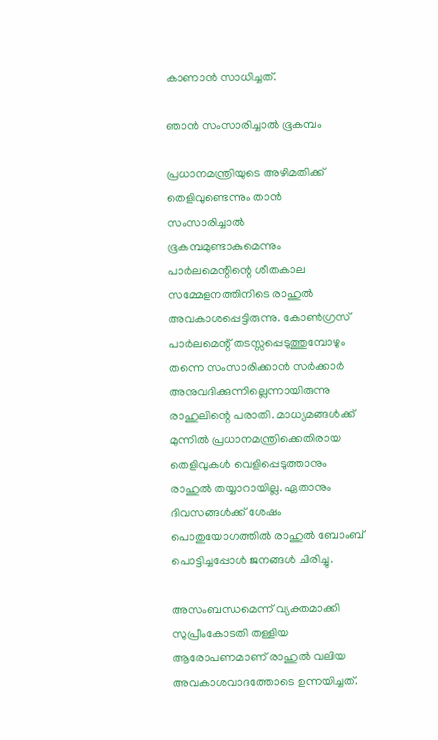കാണാന്‍ സാധിച്ചത്.

ഞാന്‍ സംസാരിച്ചാല്‍ ഭൂകമ്പം

പ്രധാനമന്ത്രിയുടെ അഴിമതിക്ക് തെളിവുണ്ടെന്നും താന്‍ സംസാരിച്ചാല്‍ ഭൂകമ്പമുണ്ടാകുമെന്നും പാര്‍ലമെന്റിന്റെ ശീതകാല സമ്മേളനത്തിനിടെ രാഹുല്‍ അവകാശപ്പെട്ടിരുന്നു. കോണ്‍ഗ്രസ് പാര്‍ലമെന്റ് തടസ്സപ്പെടുത്തുമ്പോഴും തന്നെ സംസാരിക്കാന്‍ സര്‍ക്കാര്‍ അനുവദിക്കുന്നില്ലെന്നായിരുന്നു രാഹുലിന്റെ പരാതി. മാധ്യമങ്ങള്‍ക്ക് മുന്നില്‍ പ്രധാനമന്ത്രിക്കെതിരായ തെളിവുകള്‍ വെളിപ്പെടുത്താനും രാഹുല്‍ തയ്യാറായില്ല. ഏതാനും ദിവസങ്ങള്‍ക്ക് ശേഷം പൊതുയോഗത്തില്‍ രാഹുല്‍ ബോംബ് പൊട്ടിച്ചപ്പോള്‍ ജനങ്ങള്‍ ചിരിച്ചു.

അസംബന്ധമെന്ന് വ്യക്തമാക്കി സുപ്രീംകോടതി തള്ളിയ ആരോപണമാണ് രാഹുല്‍ വലിയ അവകാശവാദത്തോടെ ഉന്നയിച്ചത്.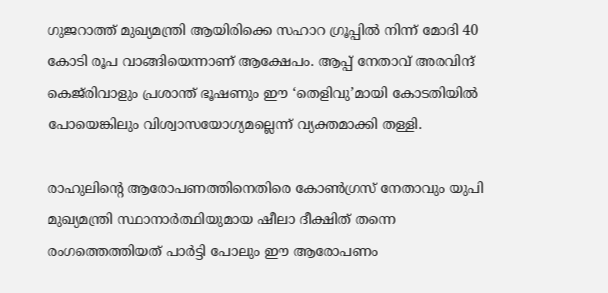ഗുജറാത്ത് മുഖ്യമന്ത്രി ആയിരിക്കെ സഹാറ ഗ്രൂപ്പില്‍ നിന്ന് മോദി 40 കോടി രൂപ വാങ്ങിയെന്നാണ് ആക്ഷേപം. ആപ്പ് നേതാവ് അരവിന്ദ് കെജ്‌രിവാളും പ്രശാന്ത് ഭൂഷണും ഈ ‘തെളിവു’മായി കോടതിയില്‍ പോയെങ്കിലും വിശ്വാസയോഗ്യമല്ലെന്ന് വ്യക്തമാക്കി തള്ളി.

രാഹുലിന്റെ ആരോപണത്തിനെതിരെ കോണ്‍ഗ്രസ് നേതാവും യുപി മുഖ്യമന്ത്രി സ്ഥാനാര്‍ത്ഥിയുമായ ഷീലാ ദീക്ഷിത് തന്നെ രംഗത്തെത്തിയത് പാര്‍ട്ടി പോലും ഈ ആരോപണം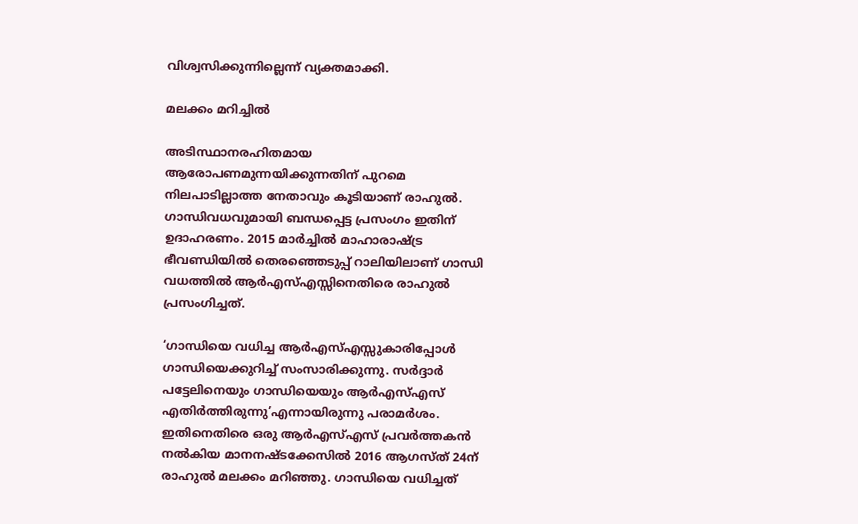വിശ്വസിക്കുന്നില്ലെന്ന് വ്യക്തമാക്കി.

മലക്കം മറിച്ചില്‍

അടിസ്ഥാനരഹിതമായ ആരോപണമുന്നയിക്കുന്നതിന് പുറമെ നിലപാടില്ലാത്ത നേതാവും കൂടിയാണ് രാഹുല്‍. ഗാന്ധിവധവുമായി ബന്ധപ്പെട്ട പ്രസംഗം ഇതിന് ഉദാഹരണം. 2015 മാര്‍ച്ചില്‍ മാഹാരാഷ്‌ട്ര ഭീവണ്ഡിയില്‍ തെരഞ്ഞെടുപ്പ് റാലിയിലാണ് ഗാന്ധി വധത്തില്‍ ആര്‍എസ്എസ്സിനെതിരെ രാഹുല്‍ പ്രസംഗിച്ചത്.

‘ഗാന്ധിയെ വധിച്ച ആര്‍എസ്എസ്സുകാരിപ്പോള്‍ ഗാന്ധിയെക്കുറിച്ച് സംസാരിക്കുന്നു. സര്‍ദ്ദാര്‍ പട്ടേലിനെയും ഗാന്ധിയെയും ആര്‍എസ്എസ് എതിര്‍ത്തിരുന്നു’എന്നായിരുന്നു പരാമര്‍ശം. ഇതിനെതിരെ ഒരു ആര്‍എസ്എസ് പ്രവര്‍ത്തകന്‍ നല്‍കിയ മാനനഷ്ടക്കേസില്‍ 2016 ആഗസ്ത് 24ന് രാഹുല്‍ മലക്കം മറിഞ്ഞു. ഗാന്ധിയെ വധിച്ചത്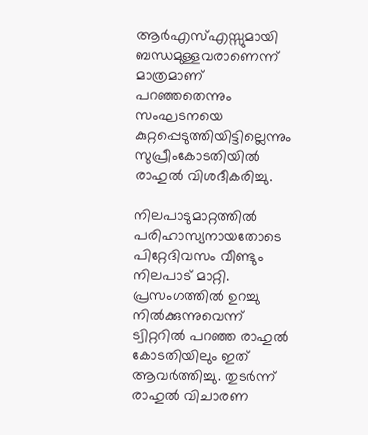ആര്‍എസ്എസ്സുമായി ബന്ധമുള്ളവരാണെന്ന് മാത്രമാണ് പറഞ്ഞതെന്നും സംഘടനയെ കുറ്റപ്പെടുത്തിയിട്ടില്ലെന്നും സുപ്രീംകോടതിയില്‍ രാഹുല്‍ വിശദീകരിച്ചു.

നിലപാടുമാറ്റത്തില്‍ പരിഹാസ്യനായതോടെ പിറ്റേദിവസം വീണ്ടും നിലപാട് മാറ്റി. പ്രസംഗത്തില്‍ ഉറച്ചു നില്‍ക്കുന്നുവെന്ന് ട്വിറ്ററില്‍ പറഞ്ഞ രാഹുല്‍ കോടതിയിലും ഇത് ആവര്‍ത്തിച്ചു. തുടര്‍ന്ന് രാഹുല്‍ വിചാരണ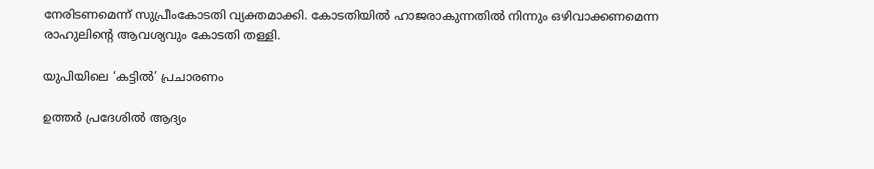നേരിടണമെന്ന് സുപ്രീംകോടതി വ്യക്തമാക്കി. കോടതിയില്‍ ഹാജരാകുന്നതില്‍ നിന്നും ഒഴിവാക്കണമെന്ന രാഹുലിന്റെ ആവശ്യവും കോടതി തള്ളി.

യുപിയിലെ ‘കട്ടില്‍’ പ്രചാരണം

ഉത്തര്‍ പ്രദേശില്‍ ആദ്യം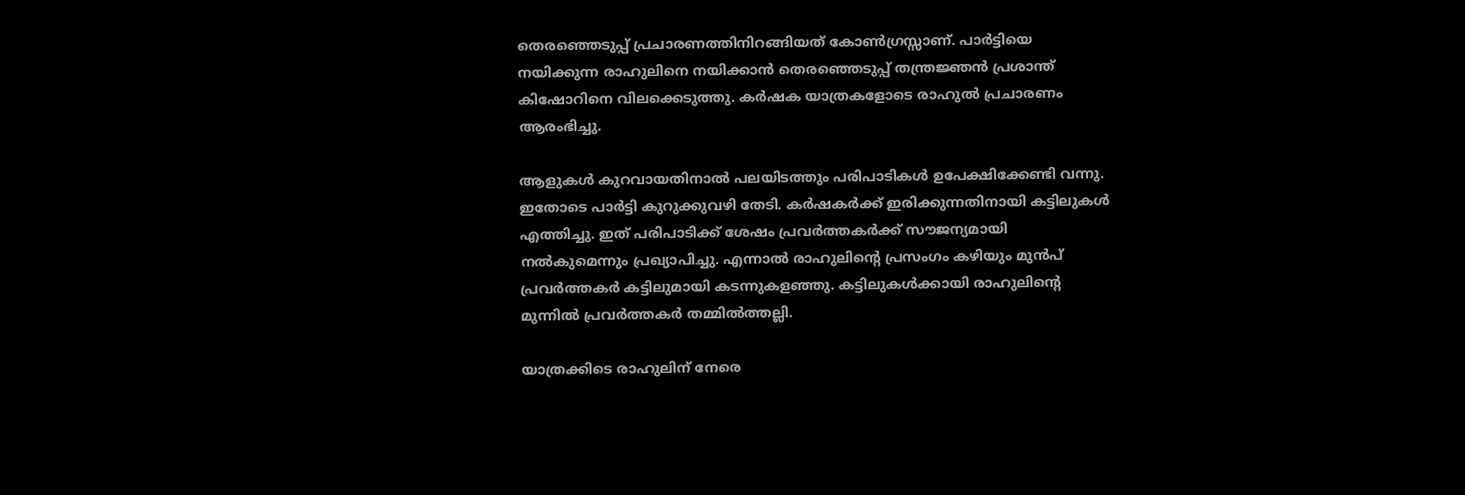തെരഞ്ഞെടുപ്പ് പ്രചാരണത്തിനിറങ്ങിയത് കോണ്‍ഗ്രസ്സാണ്. പാര്‍ട്ടിയെ നയിക്കുന്ന രാഹുലിനെ നയിക്കാന്‍ തെരഞ്ഞെടുപ്പ് തന്ത്രജ്ഞന്‍ പ്രശാന്ത് കിഷോറിനെ വിലക്കെടുത്തു. കര്‍ഷക യാത്രകളോടെ രാഹുല്‍ പ്രചാരണം ആരംഭിച്ചു.

ആളുകള്‍ കുറവായതിനാല്‍ പലയിടത്തും പരിപാടികള്‍ ഉപേക്ഷിക്കേണ്ടി വന്നു. ഇതോടെ പാര്‍ട്ടി കുറുക്കുവഴി തേടി. കര്‍ഷകര്‍ക്ക് ഇരിക്കുന്നതിനായി കട്ടിലുകള്‍ എത്തിച്ചു. ഇത് പരിപാടിക്ക് ശേഷം പ്രവര്‍ത്തകര്‍ക്ക് സൗജന്യമായി നല്‍കുമെന്നും പ്രഖ്യാപിച്ചു. എന്നാല്‍ രാഹുലിന്റെ പ്രസംഗം കഴിയും മുന്‍പ് പ്രവര്‍ത്തകര്‍ കട്ടിലുമായി കടന്നുകളഞ്ഞു. കട്ടിലുകള്‍ക്കായി രാഹുലിന്റെ മുന്നില്‍ പ്രവര്‍ത്തകര്‍ തമ്മില്‍ത്തല്ലി.

യാത്രക്കിടെ രാഹുലിന് നേരെ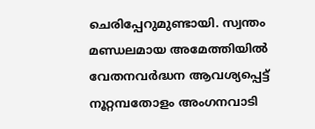ചെരിപ്പേറുമുണ്ടായി. സ്വന്തം മണ്ഡലമായ അമേത്തിയില്‍ വേതനവര്‍ദ്ധന ആവശ്യപ്പെട്ട് നൂറ്റമ്പതോളം അംഗനവാടി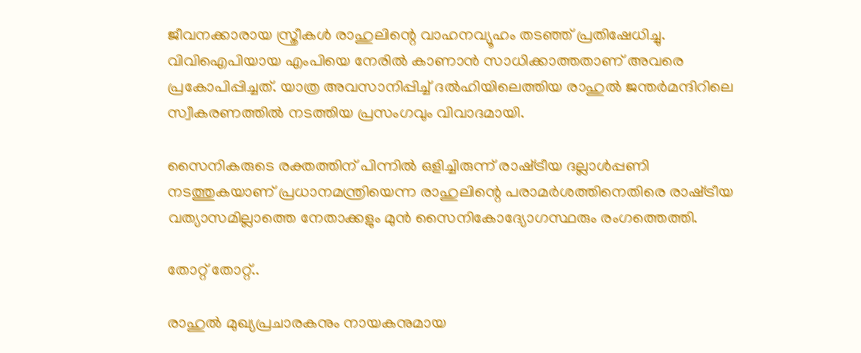ജീവനക്കാരായ സ്ത്രീകള്‍ രാഹുലിന്റെ വാഹനവ്യൂഹം തടഞ്ഞ് പ്രതിഷേധിച്ചു. വിവിഐപിയായ എംപിയെ നേരില്‍ കാണാന്‍ സാധിക്കാത്തതാണ് അവരെ പ്രകോപിപ്പിച്ചത്. യാത്ര അവസാനിപ്പിച്ച് ദല്‍ഹിയിലെത്തിയ രാഹുല്‍ ജന്തര്‍മന്ദിറിലെ സ്വീകരണത്തില്‍ നടത്തിയ പ്രസംഗവും വിവാദമായി.

സൈനികരുടെ രക്തത്തിന് പിന്നില്‍ ഒളിച്ചിരുന്ന് രാഷ്‌ട്രീയ ദല്ലാള്‍പ്പണി നടത്തുകയാണ് പ്രധാനമന്ത്രിയെന്ന രാഹുലിന്റെ പരാമര്‍ശത്തിനെതിരെ രാഷ്‌ട്രീയ വത്യാസമില്ലാത്തെ നേതാക്കളും മുന്‍ സൈനികോദ്യോഗസ്ഥരും രംഗത്തെത്തി.

തോറ്റ് തോറ്റ്..

രാഹുല്‍ മുഖ്യപ്രചാരകനും നായകനുമായ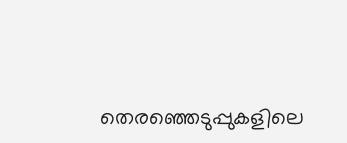തെരഞ്ഞെടുപ്പുകളിലെ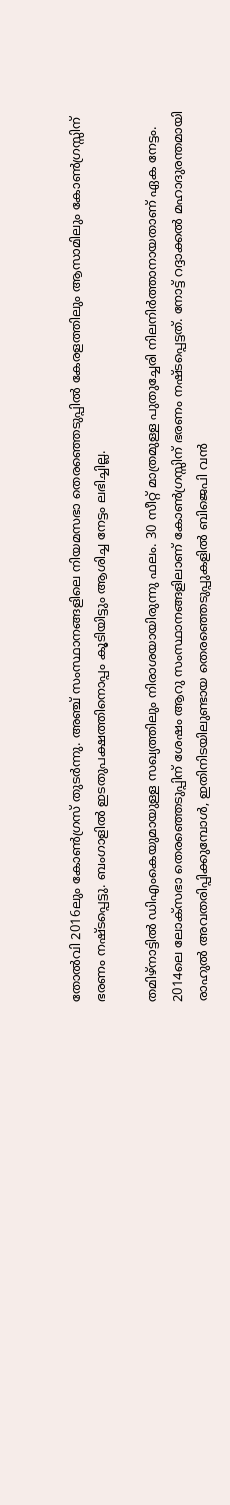തോല്‍വി 2016ലും കോണ്‍ഗ്രസ് തുടര്‍ന്നു. അഞ്ച് സംസ്ഥാനങ്ങളിലെ നിയമസഭാ തെരഞ്ഞെടുപ്പില്‍ കേരളത്തിലും ആസാമിലും കോണ്‍ഗ്രസ്സിന് ഭരണം നഷ്ടപ്പെട്ടു. ബംഗാളില്‍ ഇടതുപക്ഷത്തിനൊപ്പം കൂടിയിട്ടും ആശിച്ച നേട്ടം ലഭിച്ചില്ല.

തമിഴ്‌നാട്ടില്‍ ഡിഎംകെയുമായുള്ള സഖ്യത്തിലും നിരാശയായിരുന്നു ഫലം. 30 സീറ്റ് മാത്രമുള്ള പുതുച്ചേരി നിലനിര്‍ത്താനായതാണ് ഏക നേട്ടം. 2014ലെ ലോക്‌സഭാ തെരഞ്ഞെടുപ്പിന് ശേഷം ആറു സംസ്ഥാനങ്ങളിലാണ് കോണ്‍ഗ്രസ്സിന് ഭരണം നഷ്ടപ്പെട്ടത്. നോട്ട് റദ്ദാക്കല്‍ മഹാദുരന്തമായി രാഹുല്‍ അവതരിപ്പിക്കുമ്പോള്‍, ഇതിനിടയിലുണ്ടായ തെരഞ്ഞെടുപ്പുകളില്‍ ബിജെപി വന്‍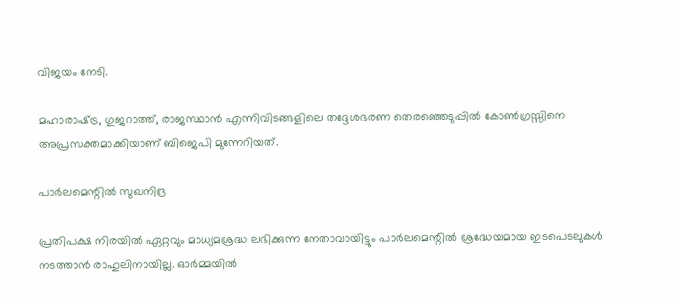വിജയം നേടി.

മഹാരാഷ്‌ട്ര, ഗുജറാത്ത്, രാജസ്ഥാന്‍ എന്നിവിടങ്ങളിലെ തദ്ദേശഭരണ തെരഞ്ഞെടുപ്പില്‍ കോണ്‍ഗ്രസ്സിനെ അപ്രസക്തമാക്കിയാണ് ബിജെപി മുന്നേറിയത്.

പാര്‍ലമെന്റില്‍ സുഖനിദ്ര

പ്രതിപക്ഷ നിരയില്‍ ഏറ്റവും മാധ്യമശ്രദ്ധ ലഭിക്കുന്ന നേതാവായിട്ടും പാര്‍ലമെന്റില്‍ ശ്രദ്ധേയമായ ഇടപെടലുകള്‍ നടത്താന്‍ രാഹുലിനായില്ല. ഓര്‍മ്മയില്‍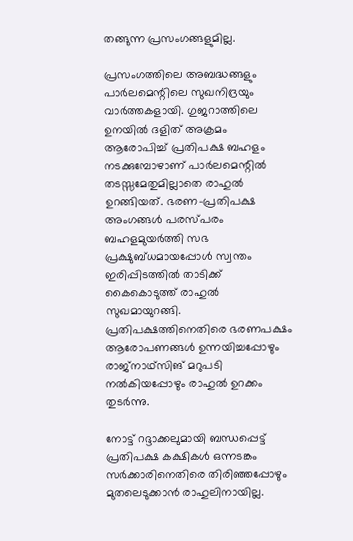തങ്ങുന്ന പ്രസംഗങ്ങളുമില്ല.

പ്രസംഗത്തിലെ അബദ്ധങ്ങളും പാര്‍ലമെന്റിലെ സുഖനിദ്രയും വാര്‍ത്തകളായി. ഗുജറാത്തിലെ ഉനയില്‍ ദളിത് അക്രമം ആരോപിച്ച് പ്രതിപക്ഷ ബഹളം നടക്കുമ്പോഴാണ് പാര്‍ലമെന്റില്‍ തടസ്സമേതുമില്ലാതെ രാഹുല്‍ ഉറങ്ങിയത്. ഭരണ-പ്രതിപക്ഷ അംഗങ്ങള്‍ പരസ്പരം ബഹളമുയര്‍ത്തി സഭ പ്രക്ഷുബ്ധമായപ്പോള്‍ സ്വന്തം ഇരിപ്പിടത്തില്‍ താടിക്ക് കൈകൊടുത്ത് രാഹുല്‍ സുഖമായുറങ്ങി. പ്രതിപക്ഷത്തിനെതിരെ ഭരണപക്ഷം ആരോപണങ്ങള്‍ ഉന്നയിച്ചപ്പോഴും രാജ്‌നാഥ്‌സിങ് മറുപടി നല്‍കിയപ്പോഴും രാഹുല്‍ ഉറക്കം തുടര്‍ന്നു.

നോട്ട് റദ്ദാക്കലുമായി ബന്ധപ്പെട്ട് പ്രതിപക്ഷ കക്ഷികള്‍ ഒന്നടങ്കം സര്‍ക്കാരിനെതിരെ തിരിഞ്ഞപ്പോഴും മുതലെടുക്കാന്‍ രാഹുലിനായില്ല.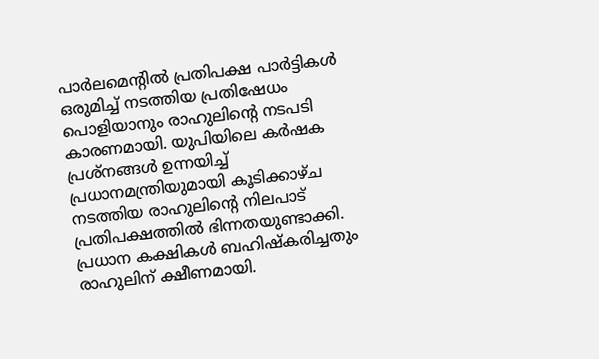പാര്‍ലമെന്റില്‍ പ്രതിപക്ഷ പാര്‍ട്ടികള്‍ ഒരുമിച്ച് നടത്തിയ പ്രതിഷേധം പൊളിയാനും രാഹുലിന്റെ നടപടി കാരണമായി. യുപിയിലെ കര്‍ഷക പ്രശ്‌നങ്ങള്‍ ഉന്നയിച്ച് പ്രധാനമന്ത്രിയുമായി കൂടിക്കാഴ്ച നടത്തിയ രാഹുലിന്റെ നിലപാട് പ്രതിപക്ഷത്തില്‍ ഭിന്നതയുണ്ടാക്കി. പ്രധാന കക്ഷികള്‍ ബഹിഷ്‌കരിച്ചതും രാഹുലിന് ക്ഷീണമായി.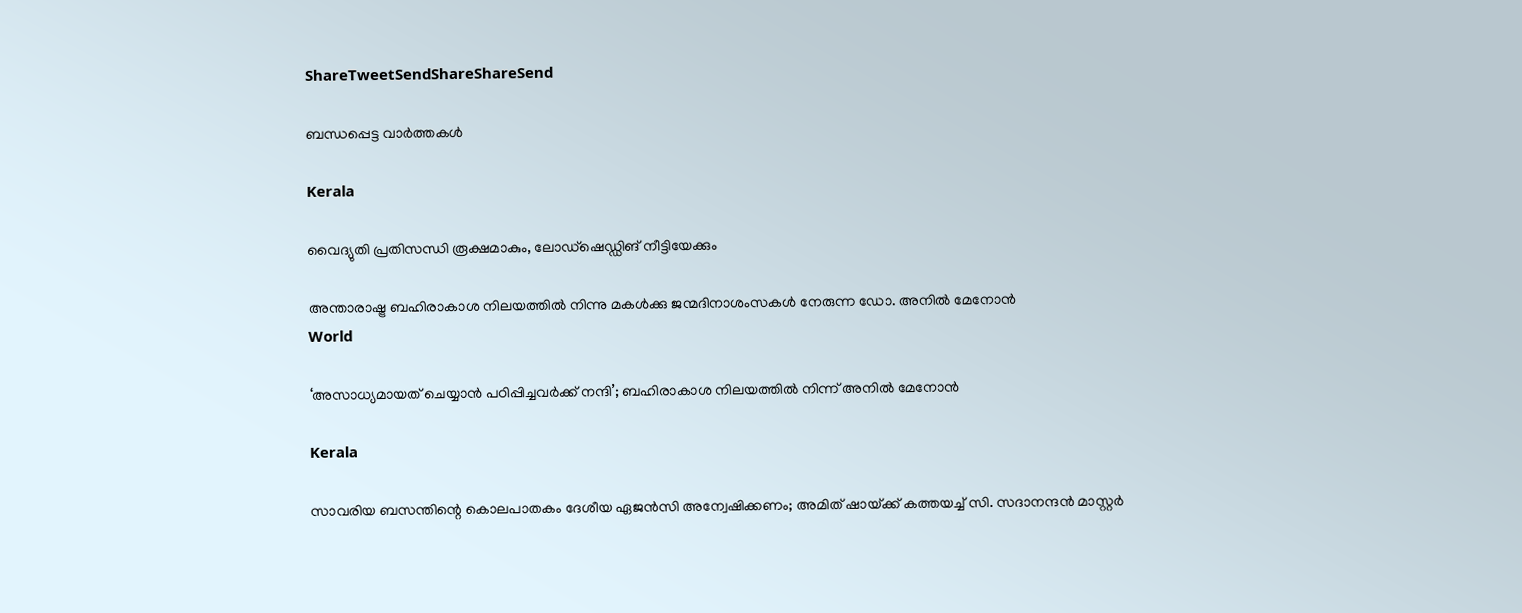ShareTweetSendShareShareSend

ബന്ധപ്പെട്ട വാര്‍ത്തകള്‍

Kerala

വൈദ്യുതി പ്രതിസന്ധി രൂക്ഷമാകും, ലോഡ്‌ഷെഡ്ഡിങ് നീട്ടിയേക്കും

അന്താരാഷ്ട്ര ബഹിരാകാശ നിലയത്തില്‍ നിന്നു മകള്‍ക്കു ജന്മദിനാശംസകള്‍ നേരുന്ന ഡോ. അനില്‍ മേനോന്‍
World

‘അസാധ്യമായത് ചെയ്യാന്‍ പഠിപ്പിച്ചവര്‍ക്ക് നന്ദി’; ബഹിരാകാശ നിലയത്തില്‍ നിന്ന് അനില്‍ മേനോന്‍

Kerala

സാവരിയ ബസന്തിന്റെ കൊലപാതകം ദേശീയ ഏജന്‍സി അന്വേഷിക്കണം; അമിത് ഷായ്‌ക്ക് കത്തയച്ച് സി. സദാനന്ദന്‍ മാസ്റ്റര്‍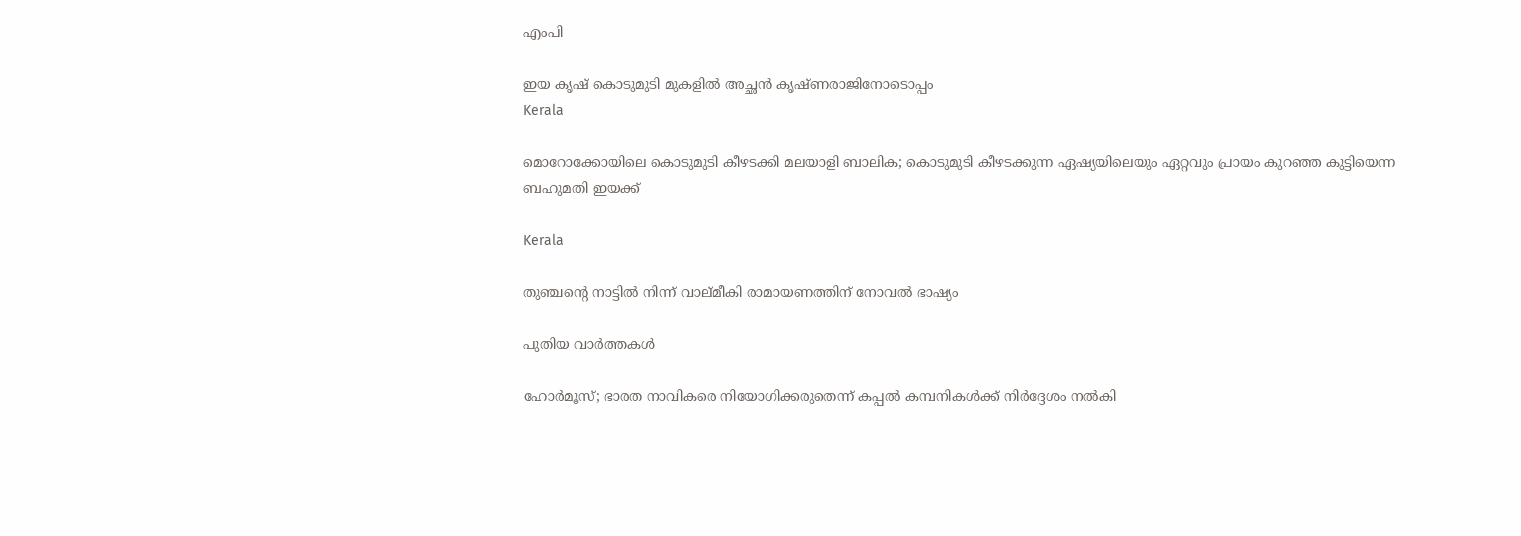എംപി

ഇയ കൃഷ് കൊടുമുടി മുകളില്‍ അച്ഛന്‍ കൃഷ്ണരാജിനോടൊപ്പം
Kerala

മൊറോക്കോയിലെ കൊടുമുടി കീഴടക്കി മലയാളി ബാലിക; കൊടുമുടി കീഴടക്കുന്ന ഏഷ്യയിലെയും ഏറ്റവും പ്രായം കുറഞ്ഞ കുട്ടിയെന്ന ബഹുമതി ഇയക്ക്

Kerala

തുഞ്ചന്റെ നാട്ടില്‍ നിന്ന് വാല്മീകി രാമായണത്തിന് നോവല്‍ ഭാഷ്യം

പുതിയ വാര്‍ത്തകള്‍

ഹോര്‍മൂസ്; ഭാരത നാവികരെ നിയോഗിക്കരുതെന്ന് കപ്പല്‍ കമ്പനികള്‍ക്ക് നിര്‍ദ്ദേശം നല്‍കി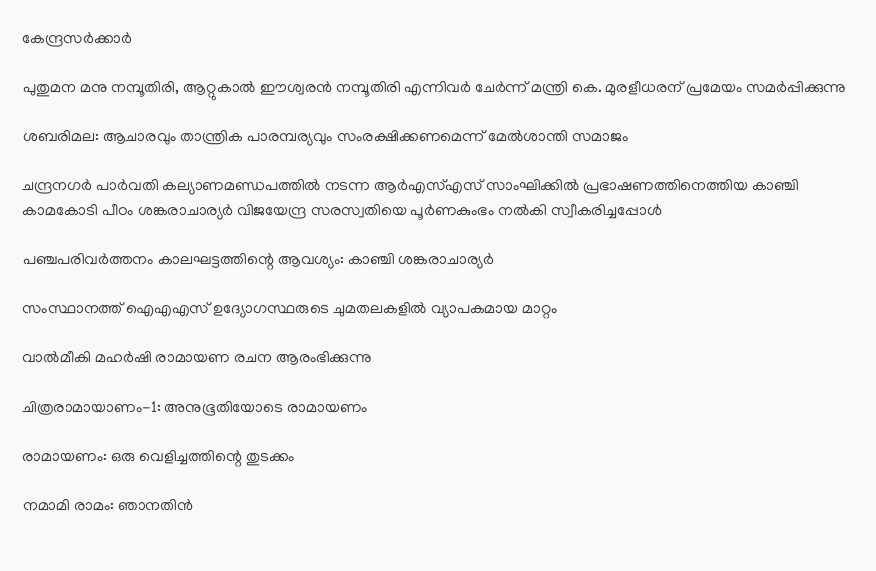കേന്ദ്രസര്‍ക്കാര്‍

പുതുമന മനു നമ്പൂതിരി, ആറ്റുകാല്‍ ഈശ്വരന്‍ നമ്പൂതിരി എന്നിവര്‍ ചേര്‍ന്ന് മന്ത്രി കെ. മുരളീധരന് പ്രമേയം സമര്‍പ്പിക്കുന്നു

ശബരിമല: ആചാരവും താന്ത്രിക പാരമ്പര്യവും സംരക്ഷിക്കണമെന്ന് മേല്‍ശാന്തി സമാജം

ചന്ദ്രനഗര്‍ പാര്‍വതി കല്യാണമണ്ഡപത്തില്‍ നടന്ന ആര്‍എസ്എസ് സാംഘിക്കില്‍ പ്രഭാഷണത്തിനെത്തിയ കാഞ്ചി കാമകോടി പീഠം ശങ്കരാചാര്യര്‍ വിജയേന്ദ്ര സരസ്വതിയെ പൂര്‍ണകുംഭം നല്‍കി സ്വീകരിച്ചപ്പോള്‍

പഞ്ചപരിവര്‍ത്തനം കാലഘട്ടത്തിന്റെ ആവശ്യം: കാഞ്ചി ശങ്കരാചാര്യര്‍

സംസ്ഥാനത്ത് ഐഎഎസ് ഉദ്യോഗസ്ഥരുടെ ചുമതലകളിൽ വ്യാപകമായ മാറ്റം

വാല്‍മീകി മഹര്‍ഷി രാമായണ രചന ആരംഭിക്കുന്നു

ചിത്രരാമായാണം-1: അനുഭൂതിയോടെ രാമായണം

രാമായണം: ഒരു വെളിച്ചത്തിന്റെ തുടക്കം

നമാമി രാമം: ഞാനതിന്‍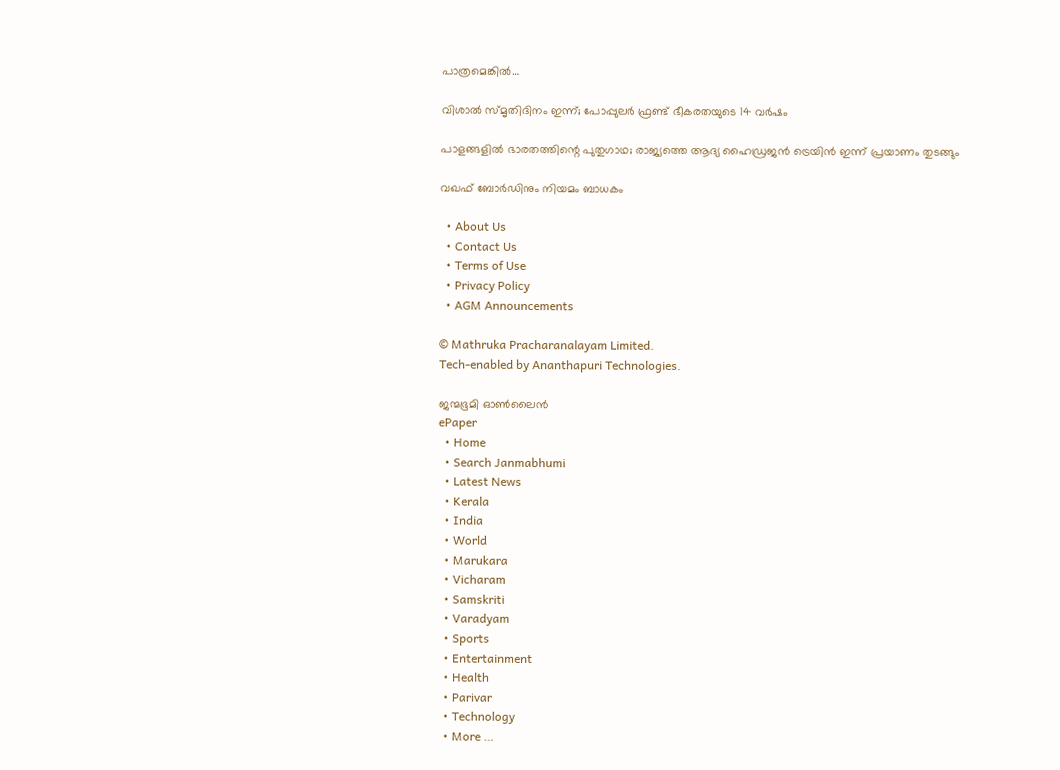പാത്രമെങ്കില്‍…

വിശാല്‍ സ്മൃതിദിനം ഇന്ന്; പോപ്പുലര്‍ ഫ്രണ്ട് ഭീകരതയുടെ 14 വര്‍ഷം

പാളങ്ങളില്‍ ഭാരതത്തിന്റെ പുതുഗാഥ; രാജ്യത്തെ ആദ്യ ഹൈഡ്രജന്‍ ട്രെയിന്‍ ഇന്ന് പ്രയാണം തുടങ്ങും

വഖഫ് ബോര്‍ഡിനും നിയമം ബാധകം

  • About Us
  • Contact Us
  • Terms of Use
  • Privacy Policy
  • AGM Announcements

© Mathruka Pracharanalayam Limited.
Tech-enabled by Ananthapuri Technologies.

ജന്മഭൂമി ഓണ്‍ലൈന്‍
ePaper
  • Home
  • Search Janmabhumi
  • Latest News
  • Kerala
  • India
  • World
  • Marukara
  • Vicharam
  • Samskriti
  • Varadyam
  • Sports
  • Entertainment
  • Health
  • Parivar
  • Technology
  • More …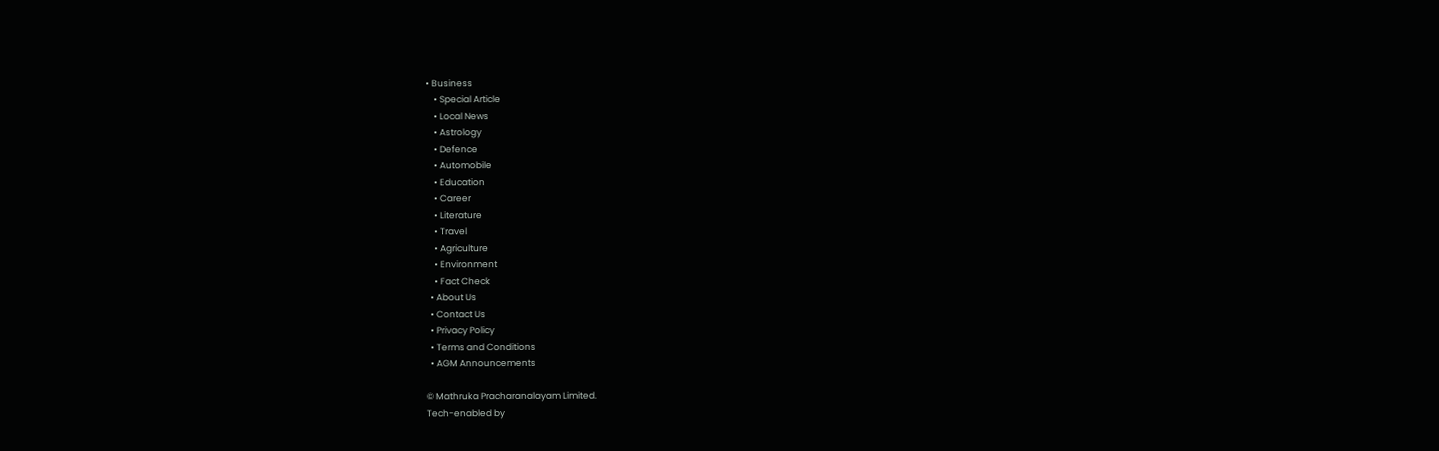• Business
    • Special Article
    • Local News
    • Astrology
    • Defence
    • Automobile
    • Education
    • Career
    • Literature
    • Travel
    • Agriculture
    • Environment
    • Fact Check
  • About Us
  • Contact Us
  • Privacy Policy
  • Terms and Conditions
  • AGM Announcements

© Mathruka Pracharanalayam Limited.
Tech-enabled by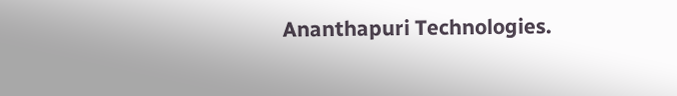Ananthapuri Technologies.